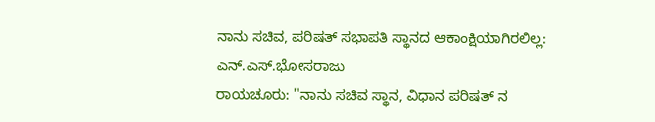ನಾನು ಸಚಿವ, ಪರಿಷತ್ ಸಭಾಪತಿ ಸ್ಥಾನದ ಆಕಾಂಕ್ಷಿಯಾಗಿರಲಿಲ್ಲ: ಎನ್.ಎಸ್.ಭೋಸರಾಜು
ರಾಯಚೂರು: "ನಾನು ಸಚಿವ ಸ್ಥಾನ, ವಿಧಾನ ಪರಿಷತ್ ನ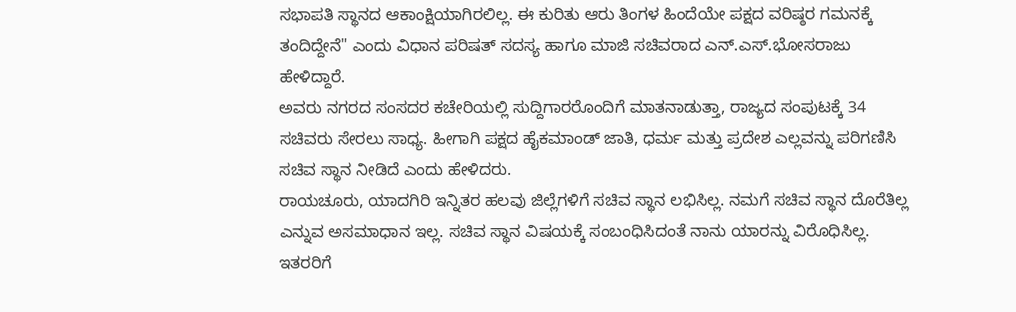ಸಭಾಪತಿ ಸ್ಥಾನದ ಆಕಾಂಕ್ಷಿಯಾಗಿರಲಿಲ್ಲ. ಈ ಕುರಿತು ಆರು ತಿಂಗಳ ಹಿಂದೆಯೇ ಪಕ್ಷದ ವರಿಷ್ಠರ ಗಮನಕ್ಕೆ ತಂದಿದ್ದೇನೆ" ಎಂದು ವಿಧಾನ ಪರಿಷತ್ ಸದಸ್ಯ ಹಾಗೂ ಮಾಜಿ ಸಚಿವರಾದ ಎನ್.ಎಸ್.ಭೋಸರಾಜು ಹೇಳಿದ್ದಾರೆ.
ಅವರು ನಗರದ ಸಂಸದರ ಕಚೇರಿಯಲ್ಲಿ ಸುದ್ದಿಗಾರರೊಂದಿಗೆ ಮಾತನಾಡುತ್ತಾ, ರಾಜ್ಯದ ಸಂಪುಟಕ್ಕೆ 34 ಸಚಿವರು ಸೇರಲು ಸಾಧ್ಯ. ಹೀಗಾಗಿ ಪಕ್ಷದ ಹೈಕಮಾಂಡ್ ಜಾತಿ, ಧರ್ಮ ಮತ್ತು ಪ್ರದೇಶ ಎಲ್ಲವನ್ನು ಪರಿಗಣಿಸಿ ಸಚಿವ ಸ್ಥಾನ ನೀಡಿದೆ ಎಂದು ಹೇಳಿದರು.
ರಾಯಚೂರು, ಯಾದಗಿರಿ ಇನ್ನಿತರ ಹಲವು ಜಿಲ್ಲೆಗಳಿಗೆ ಸಚಿವ ಸ್ಥಾನ ಲಭಿಸಿಲ್ಲ. ನಮಗೆ ಸಚಿವ ಸ್ಥಾನ ದೊರೆತಿಲ್ಲ ಎನ್ನುವ ಅಸಮಾಧಾನ ಇಲ್ಲ. ಸಚಿವ ಸ್ಥಾನ ವಿಷಯಕ್ಕೆ ಸಂಬಂಧಿಸಿದಂತೆ ನಾನು ಯಾರನ್ನು ವಿರೊಧಿಸಿಲ್ಲ. ಇತರರಿಗೆ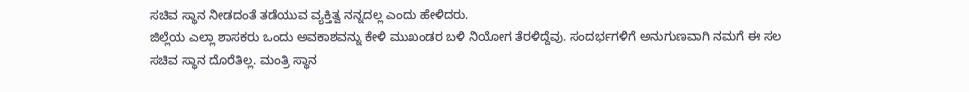ಸಚಿವ ಸ್ಥಾನ ನೀಡದಂತೆ ತಡೆಯುವ ವ್ಯಕ್ತಿತ್ವ ನನ್ನದಲ್ಲ ಎಂದು ಹೇಳಿದರು.
ಜಿಲ್ಲೆಯ ಎಲ್ಲಾ ಶಾಸಕರು ಒಂದು ಅವಕಾಶವನ್ನು ಕೇಳಿ ಮುಖಂಡರ ಬಳಿ ನಿಯೋಗ ತೆರಳಿದ್ದೆವು. ಸಂದರ್ಭಗಳಿಗೆ ಅನುಗುಣವಾಗಿ ನಮಗೆ ಈ ಸಲ ಸಚಿವ ಸ್ಥಾನ ದೊರೆತಿಲ್ಲ. ಮಂತ್ರಿ ಸ್ಥಾನ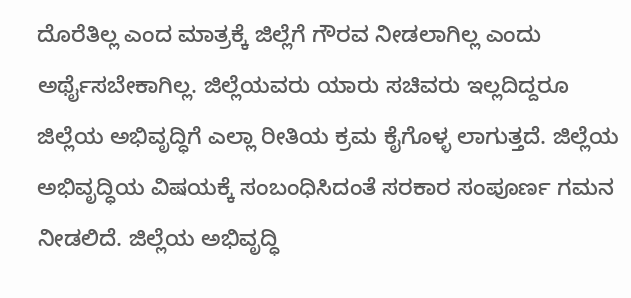ದೊರೆತಿಲ್ಲ ಎಂದ ಮಾತ್ರಕ್ಕೆ ಜಿಲ್ಲೆಗೆ ಗೌರವ ನೀಡಲಾಗಿಲ್ಲ ಎಂದು ಅರ್ಥೈಸಬೇಕಾಗಿಲ್ಲ. ಜಿಲ್ಲೆಯವರು ಯಾರು ಸಚಿವರು ಇಲ್ಲದಿದ್ದರೂ ಜಿಲ್ಲೆಯ ಅಭಿವೃದ್ಧಿಗೆ ಎಲ್ಲಾ ರೀತಿಯ ಕ್ರಮ ಕೈಗೊಳ್ಳ ಲಾಗುತ್ತದೆ. ಜಿಲ್ಲೆಯ ಅಭಿವೃದ್ಧಿಯ ವಿಷಯಕ್ಕೆ ಸಂಬಂಧಿಸಿದಂತೆ ಸರಕಾರ ಸಂಪೂರ್ಣ ಗಮನ ನೀಡಲಿದೆ. ಜಿಲ್ಲೆಯ ಅಭಿವೃದ್ಧಿ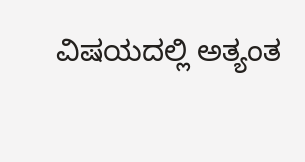ವಿಷಯದಲ್ಲಿ ಅತ್ಯಂತ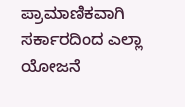ಪ್ರಾಮಾಣಿಕವಾಗಿ ಸರ್ಕಾರದಿಂದ ಎಲ್ಲಾ ಯೋಜನೆ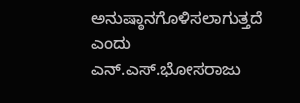ಅನುಷ್ಠಾನಗೊಳಿಸಲಾಗುತ್ತದೆ ಎಂದು ಎನ್.ಎಸ್.ಭೋಸರಾಜು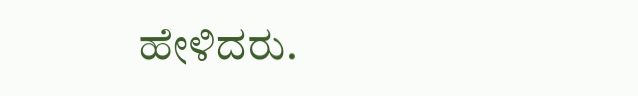ಹೇಳಿದರು.